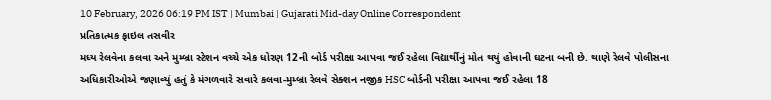10 February, 2026 06:19 PM IST | Mumbai | Gujarati Mid-day Online Correspondent
પ્રતિકાત્મક ફાઇલ તસવીર
મધ્ય રેલવેના કલવા અને મુમ્બ્રા સ્ટેશન વચ્ચે એક ધોરણ 12ની બોર્ડ પરીક્ષા આપવા જઈ રહેલા વિદ્યાર્થીનું મોત થયું હોવાની ઘટના બની છે. થાણે રેલવે પોલીસના અધિકારીઓએ જણાવ્યું હતું કે મંગળવારે સવારે કલવા-મુમ્બ્રા રેલવે સેક્શન નજીક HSC બોર્ડની પરીક્ષા આપવા જઈ રહેલા 18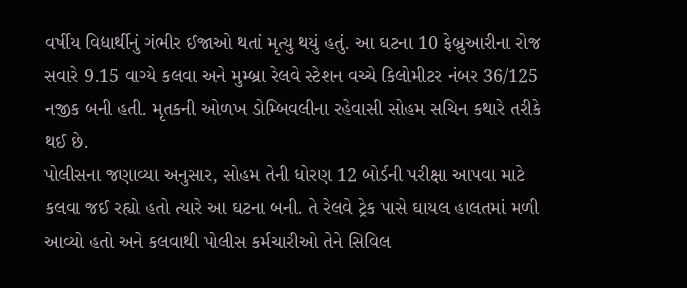વર્ષીય વિદ્યાર્થીનું ગંભીર ઈજાઓ થતાં મૃત્યુ થયું હતું. આ ઘટના 10 ફેબ્રુઆરીના રોજ સવારે 9.15 વાગ્યે કલવા અને મુમ્બ્રા રેલવે સ્ટેશન વચ્ચે કિલોમીટર નંબર 36/125 નજીક બની હતી. મૃતકની ઓળખ ડોમ્બિવલીના રહેવાસી સોહમ સચિન કથારે તરીકે થઈ છે.
પોલીસના જણાવ્યા અનુસાર, સોહમ તેની ધોરણ 12 બોર્ડની પરીક્ષા આપવા માટે કલવા જઈ રહ્યો હતો ત્યારે આ ઘટના બની. તે રેલવે ટ્રેક પાસે ઘાયલ હાલતમાં મળી આવ્યો હતો અને કલવાથી પોલીસ કર્મચારીઓ તેને સિવિલ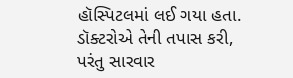હૉસ્પિટલમાં લઈ ગયા હતા. ડૉક્ટરોએ તેની તપાસ કરી, પરંતુ સારવાર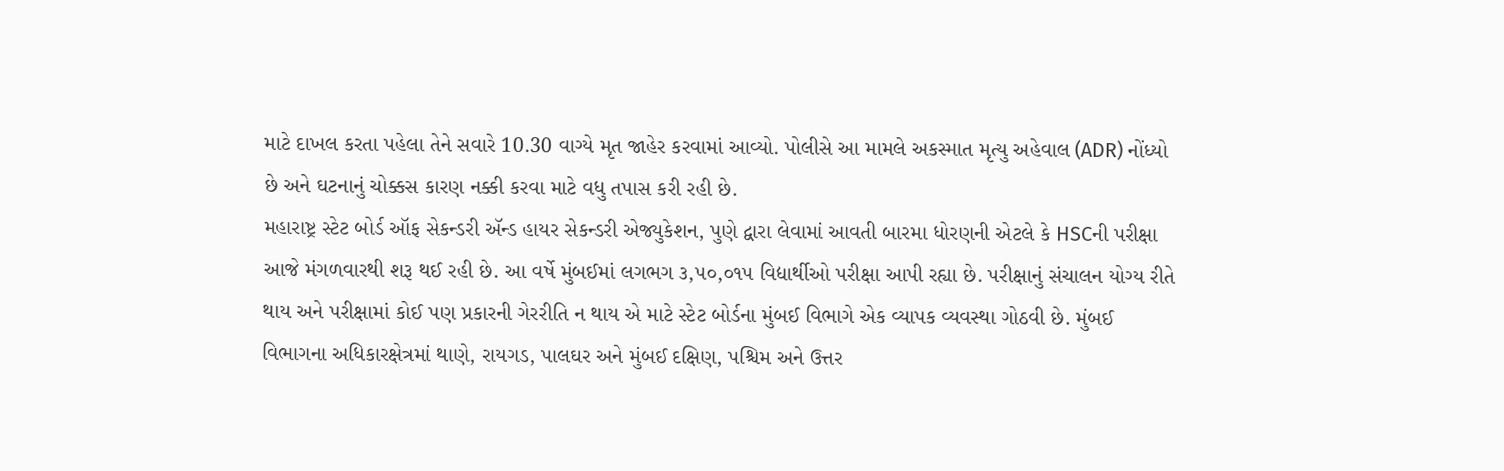માટે દાખલ કરતા પહેલા તેને સવારે 10.30 વાગ્યે મૃત જાહેર કરવામાં આવ્યો. પોલીસે આ મામલે અકસ્માત મૃત્યુ અહેવાલ (ADR) નોંધ્યો છે અને ઘટનાનું ચોક્કસ કારણ નક્કી કરવા માટે વધુ તપાસ કરી રહી છે.
મહારાષ્ટ્ર સ્ટેટ બોર્ડ ઑફ સેકન્ડરી ઍન્ડ હાયર સેકન્ડરી એજ્યુકેશન, પુણે દ્વારા લેવામાં આવતી બારમા ધોરણની એટલે કે HSCની પરીક્ષા આજે મંગળવારથી શરૂ થઈ રહી છે. આ વર્ષે મુંબઈમાં લગભગ ૩,૫૦,૦૧૫ વિદ્યાર્થીઓ પરીક્ષા આપી રહ્યા છે. પરીક્ષાનું સંચાલન યોગ્ય રીતે થાય અને પરીક્ષામાં કોઈ પણ પ્રકારની ગેરરીતિ ન થાય એ માટે સ્ટેટ બોર્ડના મુંબઈ વિભાગે એક વ્યાપક વ્યવસ્થા ગોઠવી છે. મુંબઈ વિભાગના અધિકારક્ષેત્રમાં થાણે, રાયગડ, પાલઘર અને મુંબઈ દક્ષિણ, પશ્ચિમ અને ઉત્તર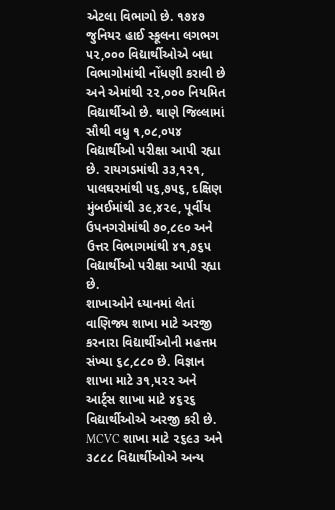એટલા વિભાગો છે. ૧૭૪૭ જુનિયર હાઈ સ્કૂલના લગભગ ૫૨,૦૦૦ વિદ્યાર્થીઓએ બધા વિભાગોમાંથી નોંધણી કરાવી છે અને એમાંથી ૨૨,૦૦૦ નિયમિત વિદ્યાર્થીઓ છે. થાણે જિલ્લામાં સૌથી વધુ ૧,૦૮,૦૫૪ વિદ્યાર્થીઓ પરીક્ષા આપી રહ્યા છે. રાયગડમાંથી ૩૩,૧૨૧, પાલઘરમાંથી ૫૬,૭૫૬, દક્ષિણ મુંબઈમાંથી ૩૯,૪૨૯, પૂર્વીય ઉપનગરોમાંથી ૭૦,૮૯૦ અને ઉત્તર વિભાગમાંથી ૪૧,૭૬૫ વિદ્યાર્થીઓ પરીક્ષા આપી રહ્યા છે.
શાખાઓને ધ્યાનમાં લેતાં વાણિજ્ય શાખા માટે અરજી કરનારા વિદ્યાર્થીઓની મહત્તમ સંખ્યા ૬૮,૮૮૦ છે. વિજ્ઞાન શાખા માટે ૩૧,૫૨૨ અને આર્ટ્સ શાખા માટે ૪૬૨૬ વિદ્યાર્થીઓએ અરજી કરી છે. MCVC શાખા માટે ૨૬૯૩ અને ૩૮૮૮ વિદ્યાર્થીઓએ અન્ય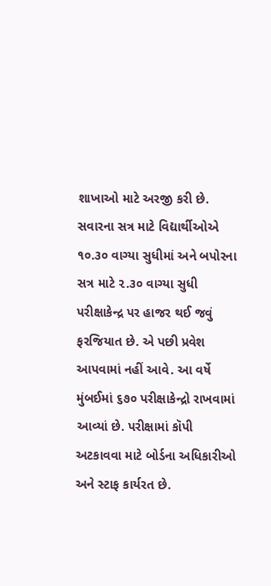શાખાઓ માટે અરજી કરી છે. સવારના સત્ર માટે વિદ્યાર્થીઓએ ૧૦.૩૦ વાગ્યા સુધીમાં અને બપોરના સત્ર માટે ૨.૩૦ વાગ્યા સુધી પરીક્ષાકેન્દ્ર પર હાજર થઈ જવું ફરજિયાત છે. એ પછી પ્રવેશ આપવામાં નહીં આવે. આ વર્ષે મુંબઈમાં ૬૭૦ પરીક્ષાકેન્દ્રો રાખવામાં આવ્યાં છે. પરીક્ષામાં કૉપી અટકાવવા માટે બોર્ડના અધિકારીઓ અને સ્ટાફ કાર્યરત છે.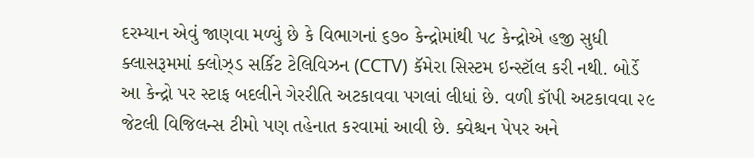દરમ્યાન એવું જાણવા મળ્યું છે કે વિભાગનાં ૬૭૦ કેન્દ્રોમાંથી ૫૮ કેન્દ્રોએ હજી સુધી ક્લાસરૂમમાં ક્લોઝ્ડ સર્કિટ ટેલિવિઝન (CCTV) કૅમેરા સિસ્ટમ ઇન્સ્ટૉલ કરી નથી. બોર્ડે આ કેન્દ્રો પર સ્ટાફ બદલીને ગેરરીતિ અટકાવવા પગલાં લીધાં છે. વળી કૉપી અટકાવવા ૨૯ જેટલી વિજિલન્સ ટીમો પણ તહેનાત કરવામાં આવી છે. ક્વેશ્ચન પેપર અને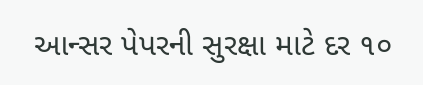આન્સર પેપરની સુરક્ષા માટે દર ૧૦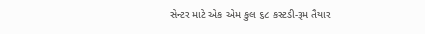સેન્ટર માટે એક એમ કુલ ૬૮ કસ્ટડી-રૂમ તૈયાર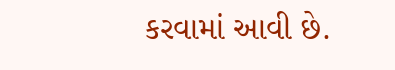કરવામાં આવી છે.